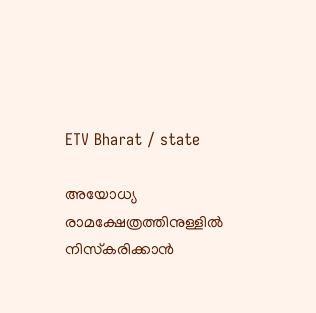ETV Bharat / state

അയോധ്യ രാമക്ഷേത്രത്തിനുള്ളിൽ നിസ്‌കരിക്കാൻ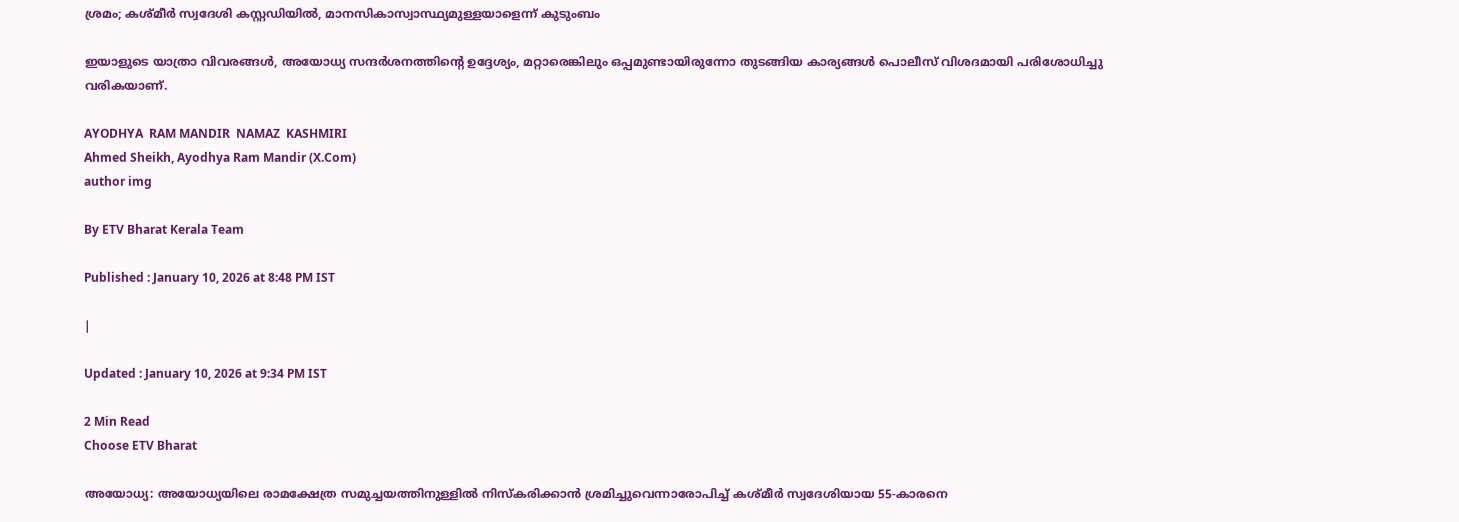ശ്രമം; കശ്‌മീർ സ്വദേശി കസ്റ്റഡിയിൽ, മാനസികാസ്വാസ്ഥ്യമുള്ളയാളെന്ന് കുടുംബം

ഇയാളുടെ യാത്രാ വിവരങ്ങൾ, അയോധ്യ സന്ദർശനത്തിന്‍റെ ഉദ്ദേശ്യം, മറ്റാരെങ്കിലും ഒപ്പമുണ്ടായിരുന്നോ തുടങ്ങിയ കാര്യങ്ങൾ പൊലീസ് വിശദമായി പരിശോധിച്ചു വരികയാണ്.

AYODHYA  RAM MANDIR  NAMAZ  KASHMIRI
Ahmed Sheikh, Ayodhya Ram Mandir (X.Com)
author img

By ETV Bharat Kerala Team

Published : January 10, 2026 at 8:48 PM IST

|

Updated : January 10, 2026 at 9:34 PM IST

2 Min Read
Choose ETV Bharat

അയോധ്യ: അയോധ്യയിലെ രാമക്ഷേത്ര സമുച്ചയത്തിനുള്ളിൽ നിസ്കരിക്കാൻ ശ്രമിച്ചുവെന്നാരോപിച്ച് കശ്മീർ സ്വദേശിയായ 55-കാരനെ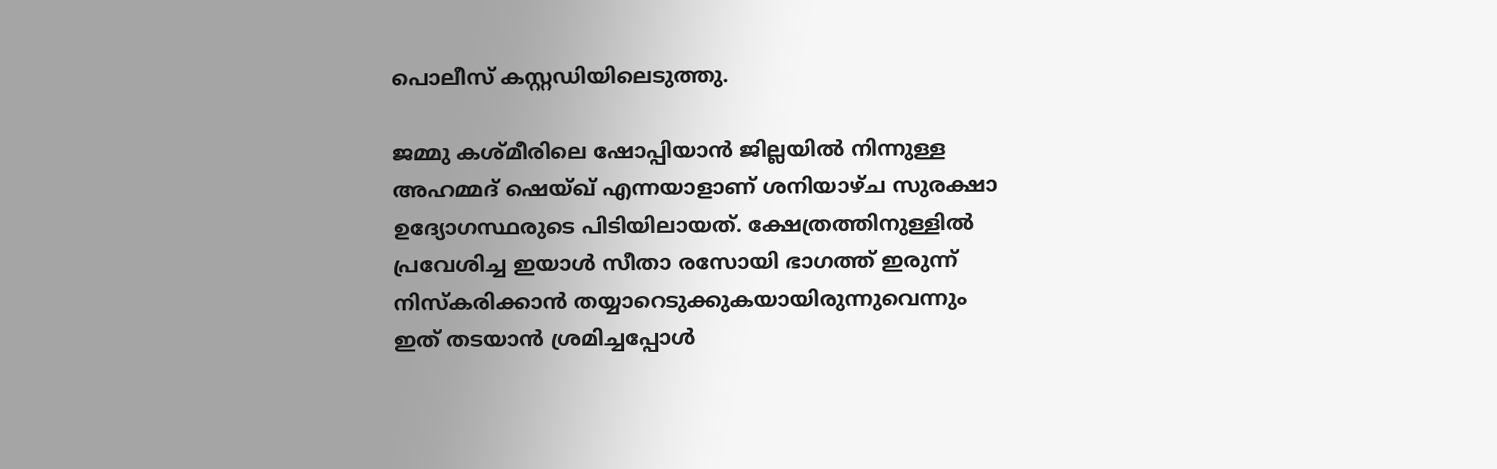പൊലീസ് കസ്റ്റഡിയിലെടുത്തു.

ജമ്മു കശ്മീരിലെ ഷോപ്പിയാൻ ജില്ലയിൽ നിന്നുള്ള അഹമ്മദ് ഷെയ്ഖ് എന്നയാളാണ് ശനിയാഴ്ച സുരക്ഷാ ഉദ്യോഗസ്ഥരുടെ പിടിയിലായത്. ക്ഷേത്രത്തിനുള്ളിൽ പ്രവേശിച്ച ഇയാൾ സീതാ രസോയി ഭാഗത്ത് ഇരുന്ന് നിസ്കരിക്കാൻ തയ്യാറെടുക്കുകയായിരുന്നുവെന്നും ഇത് തടയാൻ ശ്രമിച്ചപ്പോൾ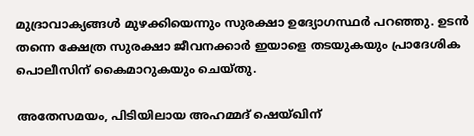മുദ്രാവാക്യങ്ങൾ മുഴക്കിയെന്നും സുരക്ഷാ ഉദ്യോഗസ്ഥർ പറഞ്ഞു. ഉടൻ തന്നെ ക്ഷേത്ര സുരക്ഷാ ജീവനക്കാർ ഇയാളെ തടയുകയും പ്രാദേശിക പൊലീസിന് കൈമാറുകയും ചെയ്തു.

അതേസമയം, പിടിയിലായ അഹമ്മദ് ഷെയ്ഖിന്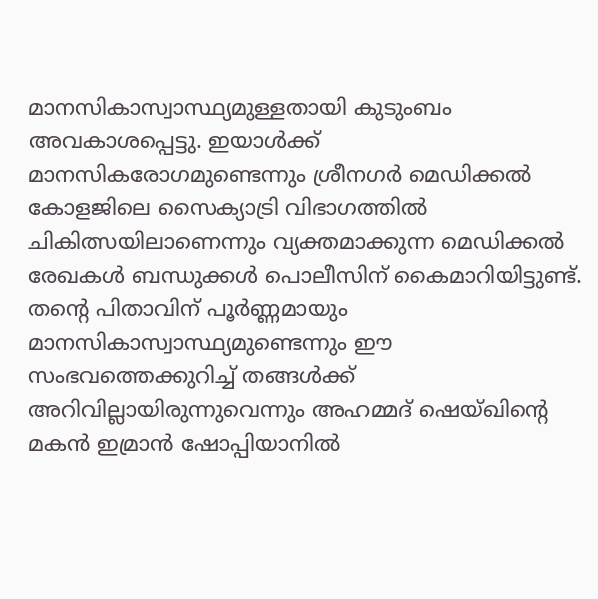മാനസികാസ്വാസ്ഥ്യമുള്ളതായി കുടുംബം അവകാശപ്പെട്ടു. ഇയാൾക്ക് മാനസികരോഗമുണ്ടെന്നും ശ്രീനഗർ മെഡിക്കൽ കോളജിലെ സൈക്യാട്രി വിഭാഗത്തിൽ ചികിത്സയിലാണെന്നും വ്യക്തമാക്കുന്ന മെഡിക്കൽ രേഖകൾ ബന്ധുക്കൾ പൊലീസിന് കൈമാറിയിട്ടുണ്ട്. തന്‍റെ പിതാവിന് പൂർണ്ണമായും മാനസികാസ്വാസ്ഥ്യമുണ്ടെന്നും ഈ സംഭവത്തെക്കുറിച്ച് തങ്ങൾക്ക് അറിവില്ലായിരുന്നുവെന്നും അഹമ്മദ് ഷെയ്ഖിന്‍റെ മകൻ ഇമ്രാൻ ഷോപ്പിയാനിൽ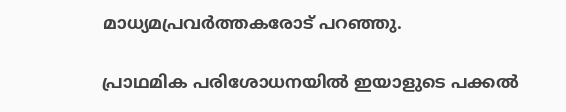മാധ്യമപ്രവർത്തകരോട് പറഞ്ഞു.

പ്രാഥമിക പരിശോധനയിൽ ഇയാളുടെ പക്കൽ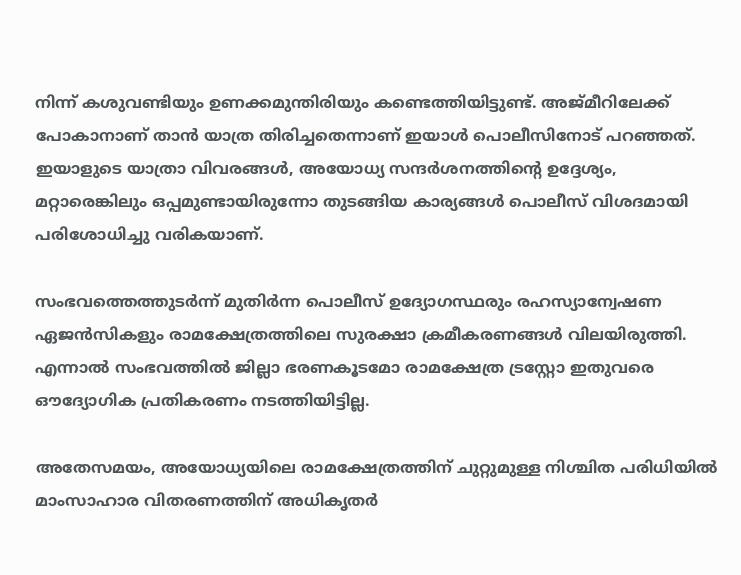നിന്ന് കശുവണ്ടിയും ഉണക്കമുന്തിരിയും കണ്ടെത്തിയിട്ടുണ്ട്. അജ്മീറിലേക്ക് പോകാനാണ് താൻ യാത്ര തിരിച്ചതെന്നാണ് ഇയാൾ പൊലീസിനോട് പറഞ്ഞത്. ഇയാളുടെ യാത്രാ വിവരങ്ങൾ, അയോധ്യ സന്ദർശനത്തിന്‍റെ ഉദ്ദേശ്യം, മറ്റാരെങ്കിലും ഒപ്പമുണ്ടായിരുന്നോ തുടങ്ങിയ കാര്യങ്ങൾ പൊലീസ് വിശദമായി പരിശോധിച്ചു വരികയാണ്.

സംഭവത്തെത്തുടർന്ന് മുതിർന്ന പൊലീസ് ഉദ്യോഗസ്ഥരും രഹസ്യാന്വേഷണ ഏജൻസികളും രാമക്ഷേത്രത്തിലെ സുരക്ഷാ ക്രമീകരണങ്ങൾ വിലയിരുത്തി. എന്നാൽ സംഭവത്തിൽ ജില്ലാ ഭരണകൂടമോ രാമക്ഷേത്ര ട്രസ്റ്റോ ഇതുവരെ ഔദ്യോഗിക പ്രതികരണം നടത്തിയിട്ടില്ല.

അതേസമയം, അയോധ്യയിലെ രാമക്ഷേത്രത്തിന് ചുറ്റുമുള്ള നിശ്ചിത പരിധിയിൽ മാംസാഹാര വിതരണത്തിന് അധികൃതർ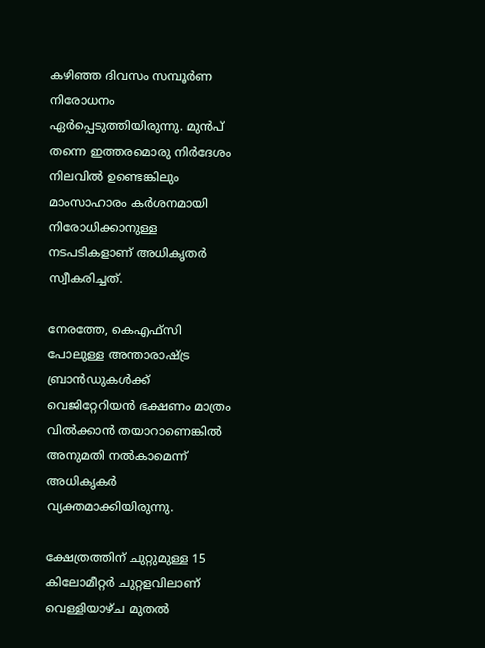കഴിഞ്ഞ ദിവസം സമ്പൂർണ നിരോധനം ഏർപ്പെടുത്തിയിരുന്നു. മുന്‍പ് തന്നെ ഇത്തരമൊരു നിര്‍ദേശം നിലവില്‍ ഉണ്ടെങ്കിലും മാംസാഹാരം കര്‍ശനമായി നിരോധിക്കാനുള്ള നടപടികളാണ് അധികൃതര്‍ സ്വീകരിച്ചത്.

നേരത്തേ, കെഎഫ്‌സി പോലുള്ള അന്താരാഷ്ട്ര ബ്രാന്‍ഡുകള്‍ക്ക് വെജിറ്റേറിയന്‍ ഭക്ഷണം മാത്രം വില്‍ക്കാന്‍ തയാറാണെങ്കില്‍ അനുമതി നല്‍കാമെന്ന് അധികൃകര്‍ വ്യക്തമാക്കിയിരുന്നു.

ക്ഷേത്രത്തിന് ചുറ്റുമുള്ള 15 കിലോമീറ്റർ ചുറ്റളവിലാണ് വെള്ളിയാഴ്ച മുതൽ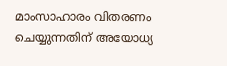മാംസാഹാരം വിതരണം ചെയ്യുന്നതിന് അയോധ്യ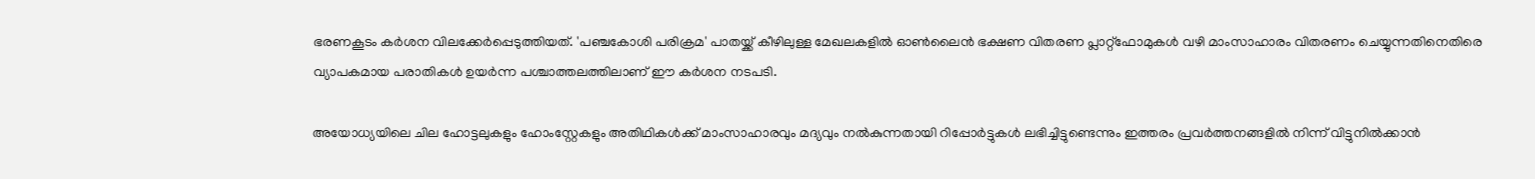ഭരണകൂടം കര്‍ശന വിലക്കേർപ്പെടുത്തിയത്. 'പഞ്ചകോശി പരിക്രമ' പാതയ്ക്ക് കീഴിലുള്ള മേഖലകളിൽ ഓൺലൈൻ ഭക്ഷണ വിതരണ പ്ലാറ്റ്‌ഫോമുകൾ വഴി മാംസാഹാരം വിതരണം ചെയ്യുന്നതിനെതിരെ വ്യാപകമായ പരാതികൾ ഉയർന്ന പശ്ചാത്തലത്തിലാണ് ഈ കർശന നടപടി.

അയോധ്യയിലെ ചില ഹോട്ടലുകളും ഹോംസ്റ്റേകളും അതിഥികൾക്ക് മാംസാഹാരവും മദ്യവും നൽകുന്നതായി റിപ്പോർട്ടുകൾ ലഭിച്ചിട്ടുണ്ടെന്നും ഇത്തരം പ്രവർത്തനങ്ങളിൽ നിന്ന് വിട്ടുനിൽക്കാൻ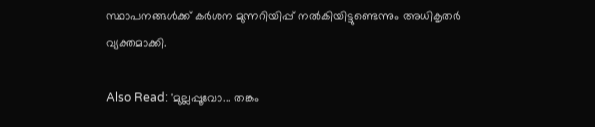സ്ഥാപനങ്ങൾക്ക് കർശന മുന്നറിയിപ്പ് നൽകിയിട്ടുണ്ടെന്നും അധികൃതർ വ്യക്തമാക്കി.

Also Read: 'മുല്ലപ്പൂവോ... തങ്കം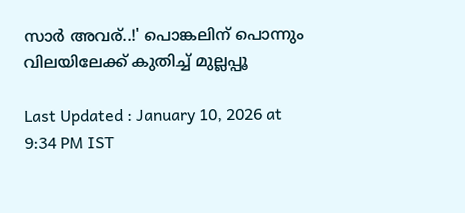സാർ അവര്..!' പൊങ്കലിന് പൊന്നും വിലയിലേക്ക് കുതിച്ച് മുല്ലപ്പൂ

Last Updated : January 10, 2026 at 9:34 PM IST